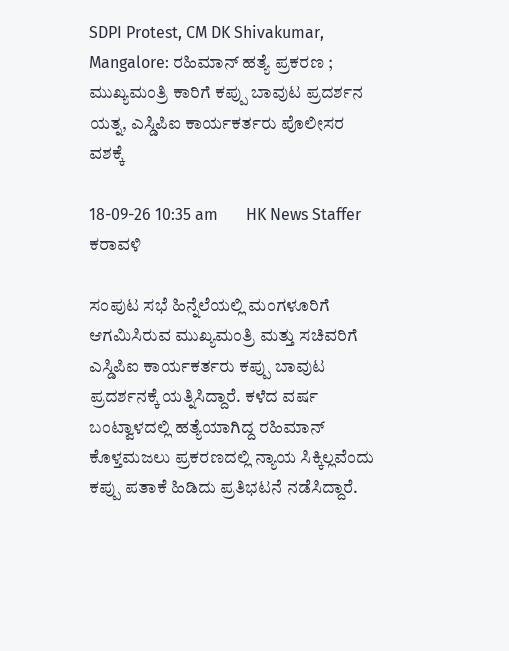SDPI Protest, CM DK Shivakumar, Mangalore: ರಹಿಮಾನ್ ಹತ್ಯೆ ಪ್ರಕರಣ ; ಮುಖ್ಯಮಂತ್ರಿ ಕಾರಿಗೆ ಕಪ್ಪು ಬಾವುಟ ಪ್ರದರ್ಶನ ಯತ್ನ, ಎಸ್ಡಿಪಿಐ ಕಾರ್ಯಕರ್ತರು ಪೊಲೀಸರ ವಶಕ್ಕೆ

18-09-26 10:35 am       HK News Staffer   ಕರಾವಳಿ

ಸಂಪುಟ ಸಭೆ ಹಿನ್ನೆಲೆಯಲ್ಲಿ ಮಂಗಳೂರಿಗೆ ಆಗಮಿಸಿರುವ ಮುಖ್ಯಮಂತ್ರಿ ಮತ್ತು ಸಚಿವರಿಗೆ ಎಸ್ಡಿಪಿಐ ಕಾರ್ಯಕರ್ತರು ಕಪ್ಪು ಬಾವುಟ ಪ್ರದರ್ಶನಕ್ಕೆ ಯತ್ನಿಸಿದ್ದಾರೆ. ಕಳೆದ ವರ್ಷ ಬಂಟ್ವಾಳದಲ್ಲಿ ಹತ್ಯೆಯಾಗಿದ್ದ ರಹಿಮಾನ್ ಕೊಳ್ತಮಜಲು ಪ್ರಕರಣದಲ್ಲಿ ನ್ಯಾಯ ಸಿಕ್ಕಿಲ್ಲವೆಂದು ಕಪ್ಪು ಪತಾಕೆ ಹಿಡಿದು ಪ್ರತಿಭಟನೆ ನಡೆಸಿದ್ದಾರೆ.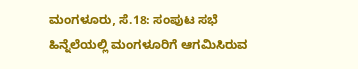ಮಂಗಳೂರು, ಸೆ.18: ಸಂಪುಟ ಸಭೆ ಹಿನ್ನೆಲೆಯಲ್ಲಿ ಮಂಗಳೂರಿಗೆ ಆಗಮಿಸಿರುವ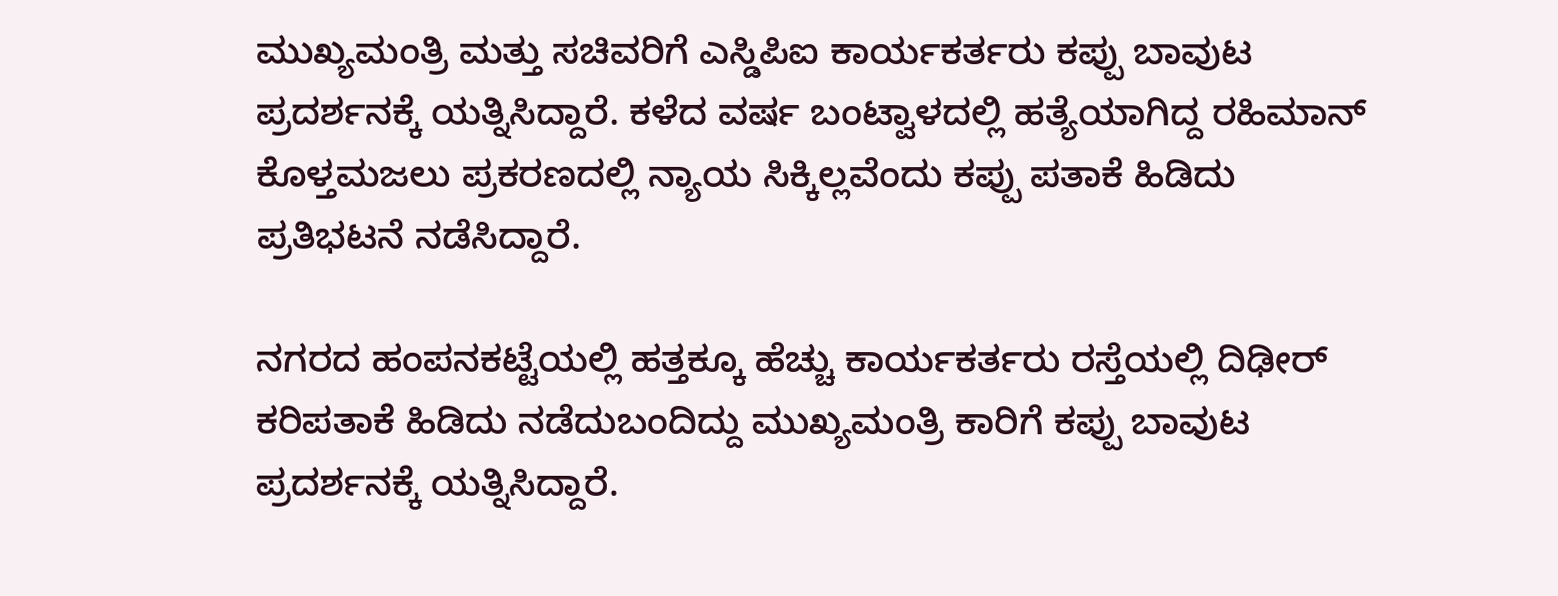ಮುಖ್ಯಮಂತ್ರಿ ಮತ್ತು ಸಚಿವರಿಗೆ ಎಸ್ಡಿಪಿಐ ಕಾರ್ಯಕರ್ತರು ಕಪ್ಪು ಬಾವುಟ ಪ್ರದರ್ಶನಕ್ಕೆ ಯತ್ನಿಸಿದ್ದಾರೆ. ಕಳೆದ ವರ್ಷ ಬಂಟ್ವಾಳದಲ್ಲಿ ಹತ್ಯೆಯಾಗಿದ್ದ ರಹಿಮಾನ್ ಕೊಳ್ತಮಜಲು ಪ್ರಕರಣದಲ್ಲಿ ನ್ಯಾಯ ಸಿಕ್ಕಿಲ್ಲವೆಂದು ಕಪ್ಪು ಪತಾಕೆ ಹಿಡಿದು ಪ್ರತಿಭಟನೆ ನಡೆಸಿದ್ದಾರೆ.

ನಗರದ ಹಂಪನಕಟ್ಟೆಯಲ್ಲಿ ಹತ್ತಕ್ಕೂ ಹೆಚ್ಚು ಕಾರ್ಯಕರ್ತರು ರಸ್ತೆಯಲ್ಲಿ ದಿಢೀರ್ ಕರಿಪತಾಕೆ ಹಿಡಿದು ನಡೆದುಬಂದಿದ್ದು ಮುಖ್ಯಮಂತ್ರಿ ಕಾರಿಗೆ ಕಪ್ಪು ಬಾವುಟ ಪ್ರದರ್ಶನಕ್ಕೆ ಯತ್ನಿಸಿದ್ದಾರೆ.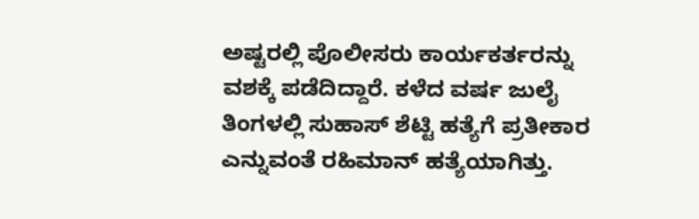ಅಷ್ಟರಲ್ಲಿ ಪೊಲೀಸರು ಕಾರ್ಯಕರ್ತರನ್ನು ವಶಕ್ಕೆ ಪಡೆದಿದ್ದಾರೆ. ಕಳೆದ ವರ್ಷ ಜುಲೈ ತಿಂಗಳಲ್ಲಿ ಸುಹಾಸ್ ಶೆಟ್ಟಿ ಹತ್ಯೆಗೆ ಪ್ರತೀಕಾರ ಎನ್ನುವಂತೆ ರಹಿಮಾನ್ ಹತ್ಯೆಯಾಗಿತ್ತು.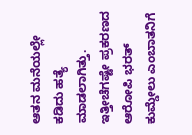ಆತನ ಮನೆಯಲ್ಲೇ ಕಡಿದು ಹತ್ಯೆ ಮಾಡಲಾಗಿತ್ತು. ಇತ್ತೀಚೆಗಷ್ಟೇ ಪ್ರಕರಣದ ಆರೋಪಿ ಭರತ್ ಕುಮ್ಡೇಲು ಎಂಬಾತನಿಗೆ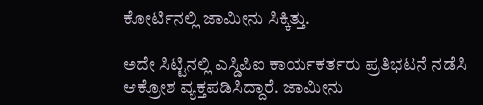ಕೋರ್ಟಿನಲ್ಲಿ ಜಾಮೀನು ಸಿಕ್ಕಿತ್ತು.

ಅದೇ ಸಿಟ್ಟಿನಲ್ಲಿ ಎಸ್ಡಿಪಿಐ ಕಾರ್ಯಕರ್ತರು ಪ್ರತಿಭಟನೆ ನಡೆಸಿ ಆಕ್ರೋಶ ವ್ಯಕ್ತಪಡಿಸಿದ್ದಾರೆ. ಜಾಮೀನು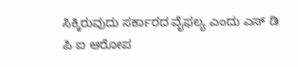ಸಿಕ್ಕಿರುವುದು ಸರ್ಕಾರದ ವೈಫಲ್ಯ ಎಂದು ಎಸ್ ಡಿ ಪಿ ಐ ಆರೋಪ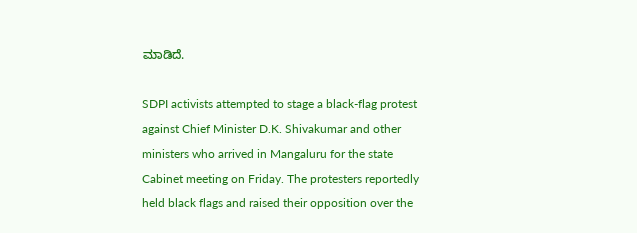ಮಾಡಿದೆ.

SDPI activists attempted to stage a black-flag protest against Chief Minister D.K. Shivakumar and other ministers who arrived in Mangaluru for the state Cabinet meeting on Friday. The protesters reportedly held black flags and raised their opposition over the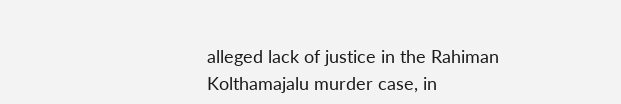alleged lack of justice in the Rahiman Kolthamajalu murder case, in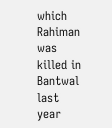which Rahiman was killed in Bantwal last year